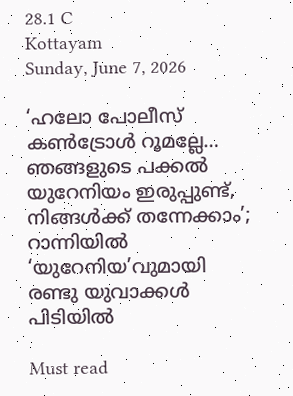28.1 C
Kottayam
Sunday, June 7, 2026

‘ഹലോ പോലീസ് കണ്‍ട്രോള്‍ റൂമല്ലേ… ഞങ്ങളുടെ പക്കല്‍ യുറേനിയം ഇരുപ്പുണ്ട്, നിങ്ങള്‍ക്ക് തന്നേക്കാം’; റാന്നിയില്‍ ‘യുറേനിയ’വുമായി രണ്ടു യുവാക്കള്‍ പിടിയില്‍

Must read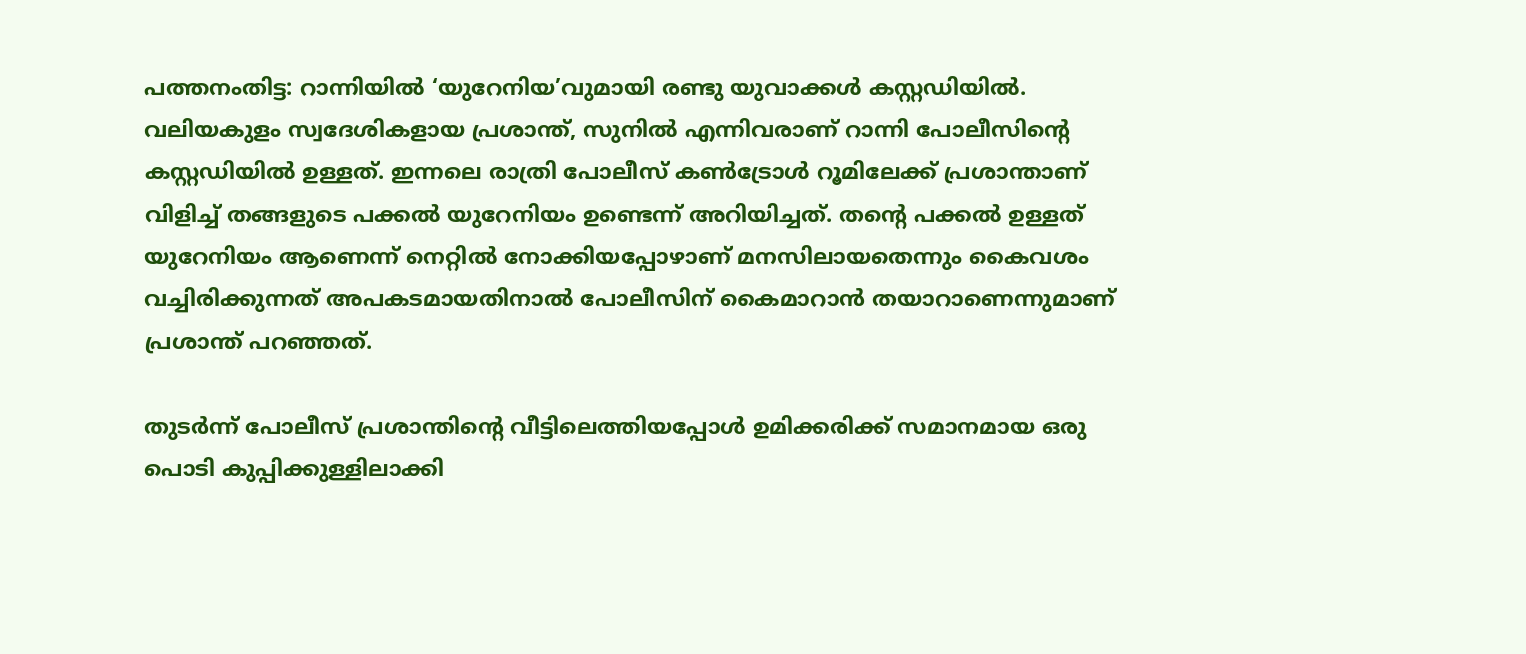പത്തനംതിട്ട: റാന്നിയില്‍ ‘യുറേനിയ’വുമായി രണ്ടു യുവാക്കള്‍ കസ്റ്റഡിയില്‍. വലിയകുളം സ്വദേശികളായ പ്രശാന്ത്, സുനില്‍ എന്നിവരാണ് റാന്നി പോലീസിന്റെ കസ്റ്റഡിയില്‍ ഉള്ളത്. ഇന്നലെ രാത്രി പോലീസ് കണ്‍ട്രോള്‍ റൂമിലേക്ക് പ്രശാന്താണ് വിളിച്ച് തങ്ങളുടെ പക്കല്‍ യുറേനിയം ഉണ്ടെന്ന് അറിയിച്ചത്. തന്റെ പക്കല്‍ ഉള്ളത് യുറേനിയം ആണെന്ന് നെറ്റില്‍ നോക്കിയപ്പോഴാണ് മനസിലായതെന്നും കൈവശം വച്ചിരിക്കുന്നത് അപകടമായതിനാല്‍ പോലീസിന് കൈമാറാന്‍ തയാറാണെന്നുമാണ് പ്രശാന്ത് പറഞ്ഞത്.

തുടര്‍ന്ന് പോലീസ് പ്രശാന്തിന്റെ വീട്ടിലെത്തിയപ്പോള്‍ ഉമിക്കരിക്ക് സമാനമായ ഒരു പൊടി കുപ്പിക്കുള്ളിലാക്കി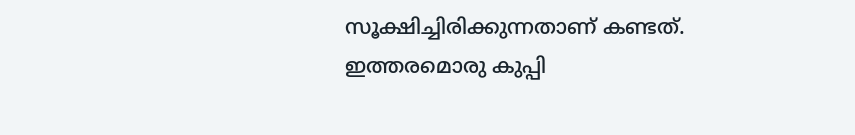സൂക്ഷിച്ചിരിക്കുന്നതാണ് കണ്ടത്. ഇത്തരമൊരു കുപ്പി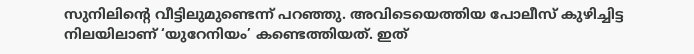സുനിലിന്റെ വീട്ടിലുമുണ്ടെന്ന് പറഞ്ഞു. അവിടെയെത്തിയ പോലീസ് കുഴിച്ചിട്ട നിലയിലാണ് ‘യുറേനിയം’ കണ്ടെത്തിയത്. ഇത്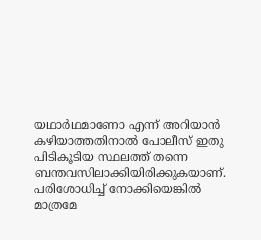യഥാര്‍ഥമാണോ എന്ന് അറിയാന്‍ കഴിയാത്തതിനാല്‍ പോലീസ് ഇതു പിടികൂടിയ സ്ഥലത്ത് തന്നെ ബന്തവസിലാക്കിയിരിക്കുകയാണ്. പരിശോധിച്ച് നോക്കിയെങ്കില്‍ മാത്രമേ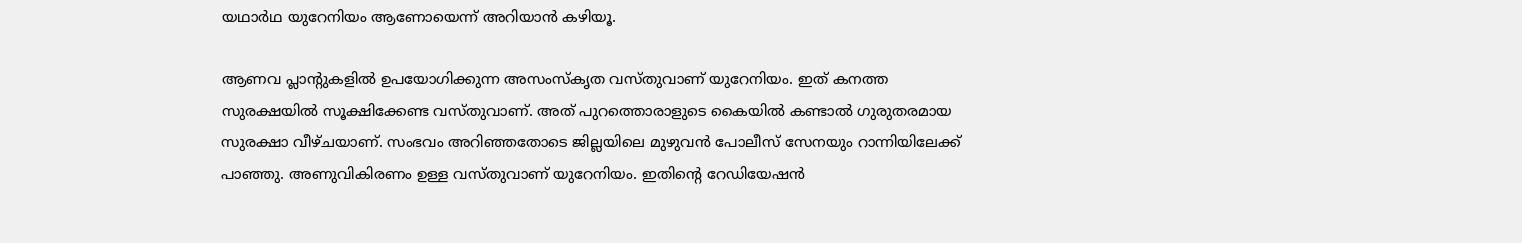യഥാര്‍ഥ യുറേനിയം ആണോയെന്ന് അറിയാന്‍ കഴിയൂ.

ആണവ പ്ലാന്റുകളില്‍ ഉപയോഗിക്കുന്ന അസംസ്‌കൃത വസ്തുവാണ് യുറേനിയം. ഇത് കനത്ത സുരക്ഷയില്‍ സൂക്ഷിക്കേണ്ട വസ്തുവാണ്. അത് പുറത്തൊരാളുടെ കൈയില്‍ കണ്ടാല്‍ ഗുരുതരമായ സുരക്ഷാ വീഴ്ചയാണ്. സംഭവം അറിഞ്ഞതോടെ ജില്ലയിലെ മുഴുവന്‍ പോലീസ് സേനയും റാന്നിയിലേക്ക് പാഞ്ഞു. അണുവികിരണം ഉള്ള വസ്തുവാണ് യുറേനിയം. ഇതിന്റെ റേഡിയേഷന്‍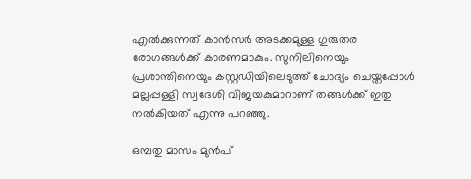എല്‍ക്കുന്നത് കാന്‍സര്‍ അടക്കമുള്ള ഗുരുതര രോഗങ്ങള്‍ക്ക് കാരണമാകും. സുനിലിനെയും പ്രശാന്തിനെയും കസ്റ്റഡിയിലെടുത്ത് ചോദ്യം ചെയ്തപ്പോള്‍ മല്ലപ്പള്ളി സ്വദേശി വിജയകുമാറാണ് തങ്ങള്‍ക്ക് ഇതു നല്‍കിയത് എന്നു പറഞ്ഞു.

ഒമ്പതു മാസം മുന്‍പ്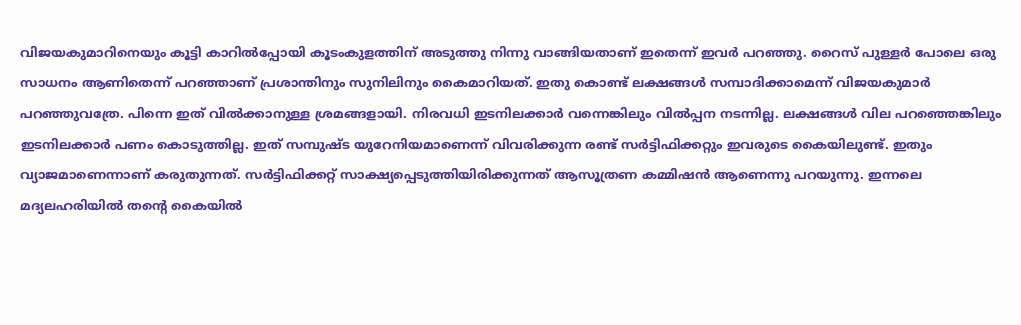വിജയകുമാറിനെയും കൂട്ടി കാറില്‍പ്പോയി കൂടംകുളത്തിന് അടുത്തു നിന്നു വാങ്ങിയതാണ് ഇതെന്ന് ഇവര്‍ പറഞ്ഞു. റൈസ് പുള്ളര്‍ പോലെ ഒരു സാധനം ആണിതെന്ന് പറഞ്ഞാണ് പ്രശാന്തിനും സുനിലിനും കൈമാറിയത്. ഇതു കൊണ്ട് ലക്ഷങ്ങള്‍ സമ്പാദിക്കാമെന്ന് വിജയകുമാര്‍ പറഞ്ഞുവത്രേ. പിന്നെ ഇത് വില്‍ക്കാനുള്ള ശ്രമങ്ങളായി. നിരവധി ഇടനിലക്കാര്‍ വന്നെങ്കിലും വില്‍പ്പന നടന്നില്ല. ലക്ഷങ്ങള്‍ വില പറഞ്ഞെങ്കിലും ഇടനിലക്കാര്‍ പണം കൊടുത്തില്ല. ഇത് സമ്പുഷ്ട യുറേനിയമാണെന്ന് വിവരിക്കുന്ന രണ്ട് സര്‍ട്ടിഫിക്കറ്റും ഇവരുടെ കൈയിലുണ്ട്. ഇതും വ്യാജമാണെന്നാണ് കരുതുന്നത്. സര്‍ട്ടിഫിക്കറ്റ് സാക്ഷ്യപ്പെടുത്തിയിരിക്കുന്നത് ആസൂത്രണ കമ്മിഷന്‍ ആണെന്നു പറയുന്നു. ഇന്നലെ മദ്യലഹരിയില്‍ തന്റെ കൈയില്‍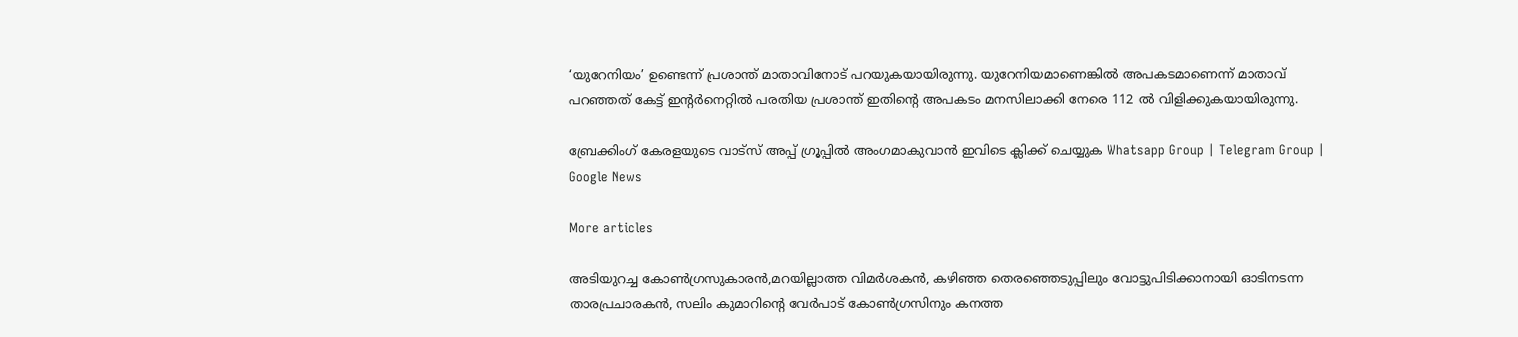‘യുറേനിയം’ ഉണ്ടെന്ന് പ്രശാന്ത് മാതാവിനോട് പറയുകയായിരുന്നു. യുറേനിയമാണെങ്കില്‍ അപകടമാണെന്ന് മാതാവ് പറഞ്ഞത് കേട്ട് ഇന്റര്‍നെറ്റില്‍ പരതിയ പ്രശാന്ത് ഇതിന്റെ അപകടം മനസിലാക്കി നേരെ 112 ല്‍ വിളിക്കുകയായിരുന്നു.

ബ്രേക്കിംഗ് കേരളയുടെ വാട്സ് അപ്പ് ഗ്രൂപ്പിൽ അംഗമാകുവാൻ ഇവിടെ ക്ലിക്ക് ചെയ്യുക Whatsapp Group | Telegram Group | Google News

More articles

അടിയുറച്ച കോണ്‍ഗ്രസുകാരന്‍,മറയില്ലാത്ത വിമര്‍ശകന്‍, കഴിഞ്ഞ തെരഞ്ഞെടുപ്പിലും വോട്ടുപിടിക്കാനായി ഓടിനടന്ന താരപ്രചാരകന്‍, സലിം കുമാറിന്റെ വേര്‍പാട് കോണ്‍ഗ്രസിനും കനത്ത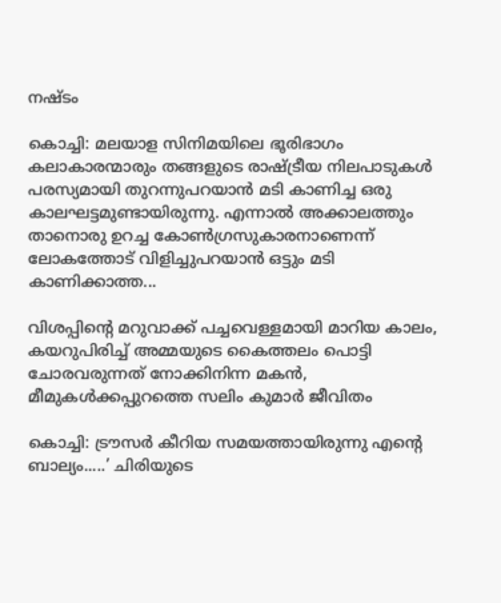നഷ്ടം

കൊച്ചി: മലയാള സിനിമയിലെ ഭൂരിഭാഗം കലാകാരന്മാരും തങ്ങളുടെ രാഷ്ട്രീയ നിലപാടുകൾ പരസ്യമായി തുറന്നുപറയാൻ മടി കാണിച്ച ഒരു കാലഘട്ടമുണ്ടായിരുന്നു. എന്നാൽ അക്കാലത്തും താനൊരു ഉറച്ച കോൺഗ്രസുകാരനാണെന്ന് ലോകത്തോട് വിളിച്ചുപറയാൻ ഒട്ടും മടി കാണിക്കാത്ത...

വിശപ്പിന്റെ മറുവാക്ക് പച്ചവെള്ളമായി മാറിയ കാലം, കയറുപിരിച്ച് അമ്മയുടെ കൈത്തലം പൊട്ടി ചോരവരുന്നത് നോക്കിനിന്ന മകൻ, മീമുകൾക്കപ്പുറത്തെ സലിം കുമാർ ജീവിതം

കൊച്ചി: ട്രൗസർ കീറിയ സമയത്തായിരുന്നു എന്റെ ബാല്യം.....’ ചിരിയുടെ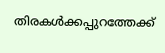തിരകൾക്കപ്പുറത്തേക്ക്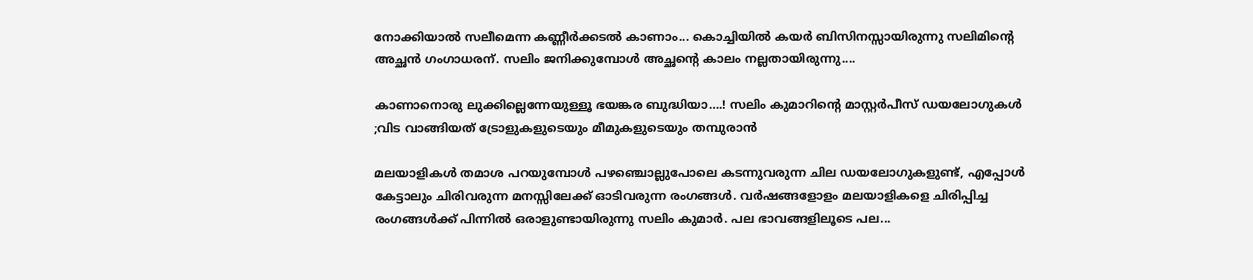നോക്കിയാൽ സലീമെന്ന കണ്ണീർക്കടൽ കാണാം... കൊച്ചിയിൽ കയർ ബിസിനസ്സായിരുന്നു സലിമിന്റെ അച്ഛൻ ഗംഗാധരന്. സലിം ജനിക്കുമ്പോൾ അച്ഛന്റെ കാലം നല്ലതായിരുന്നു....

കാണാനൊരു ലുക്കില്ലെന്നേയുള്ളൂ ഭയങ്കര ബുദ്ധിയാ….! സലിം കുമാറിൻ്റെ മാസ്റ്റർപീസ് ഡയലോഗുകൾ ;വിട വാങ്ങിയത് ട്രോളുകളുടെയും മീമുകളുടെയും തമ്പുരാൻ

മലയാളികൾ തമാശ പറയുമ്പോൾ പഴഞ്ചൊല്ലുപോലെ കടന്നുവരുന്ന ചില ഡയലോഗുകളുണ്ട്, എപ്പോൾ കേട്ടാലും ചിരിവരുന്ന മനസ്സിലേക്ക് ഓടിവരുന്ന രംഗങ്ങൾ. വർഷങ്ങളോളം മലയാളികളെ ചിരിപ്പിച്ച രംഗങ്ങൾക്ക് പിന്നിൽ ഒരാളുണ്ടായിരുന്നു സലിം കുമാർ. പല ഭാവങ്ങളിലൂടെ പല...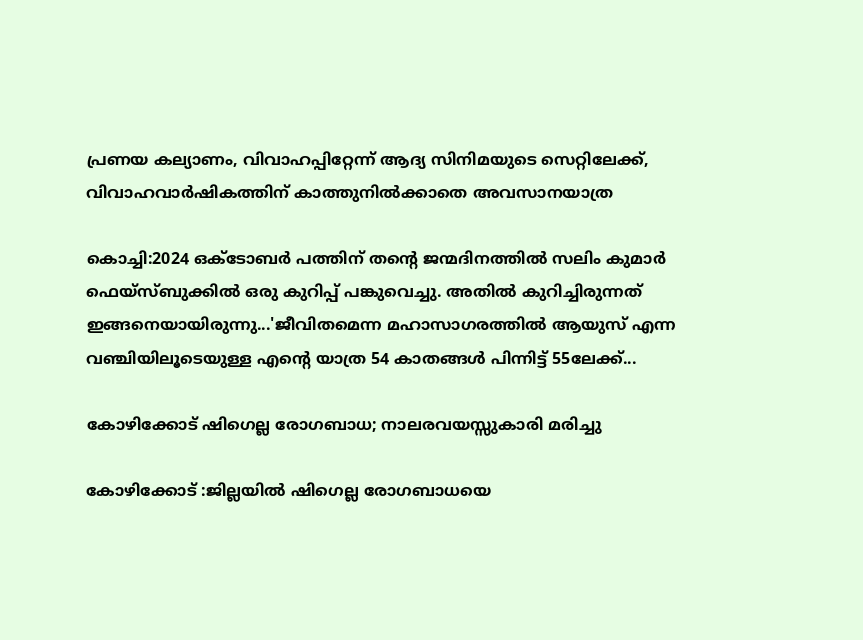പ്രണയ കല്യാണം, വിവാഹപ്പിറ്റേന്ന് ആദ്യ സിനിമയുടെ സെറ്റിലേക്ക്‌, വിവാഹവാർഷികത്തിന് കാത്തുനിൽക്കാതെ അവസാനയാത്ര

കൊച്ചി:2024 ഒക്ടോബർ പത്തിന് തന്റെ ജന്മദിനത്തിൽ സലിം കുമാർ ഫെയ്‌സ്ബുക്കിൽ ഒരു കുറിപ്പ് പങ്കുവെച്ചു. അതിൽ കുറിച്ചിരുന്നത് ഇങ്ങനെയായിരുന്നു...'ജീവിതമെന്ന മഹാസാഗരത്തിൽ ആയുസ് എന്ന വഞ്ചിയിലൂടെയുള്ള എന്റെ യാത്ര 54 കാതങ്ങൾ പിന്നിട്ട് 55ലേക്ക്...

കോഴിക്കോട് ഷിഗെല്ല രോഗബാധ; നാലരവയസ്സുകാരി മരിച്ചു

കോഴിക്കോട് :ജില്ലയിൽ ഷിഗെല്ല രോഗബാധയെ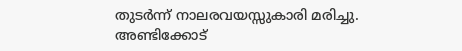തുടർന്ന് നാലരവയസ്സുകാരി മരിച്ചു. അണ്ടിക്കോട്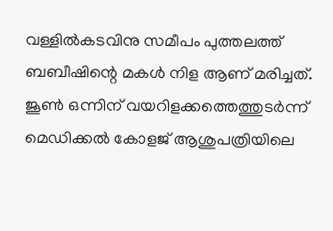വള്ളിൽകടവിനു സമീപം പുത്തലത്ത് ബബീഷിന്റെ മകൾ നിള ആണ് മരിച്ചത്. ജൂൺ ഒന്നിന് വയറിളക്കത്തെത്തുടർന്ന് മെഡിക്കൽ കോളജ് ആശുപത്രിയിലെ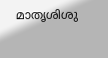മാതൃശിശു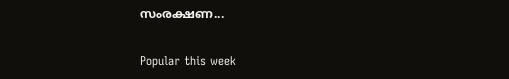സംരക്ഷണ...

Popular this week